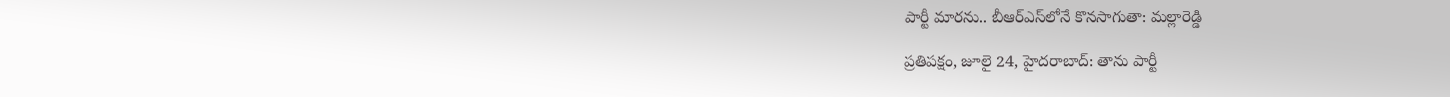పార్టీ మారను.. బీఆర్‌ఎస్‌లోనే కొనసాగుతా: మల్లారెడ్డి

ప్రతిపక్షం, జూలై 24, హైదరాబాద్: తాను పార్టీ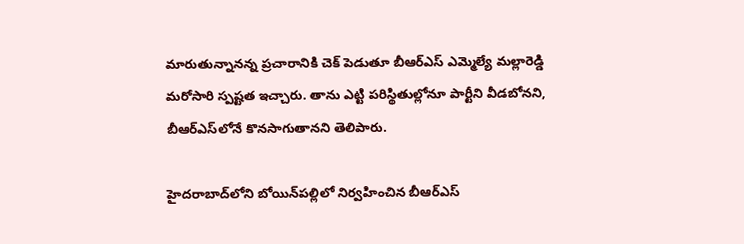మారుతున్నానన్న ప్రచారానికి చెక్ పెడుతూ బీఆర్‌ఎస్ ఎమ్మెల్యే మల్లారెడ్డి మరోసారి స్పష్టత ఇచ్చారు. తాను ఎట్టి పరిస్థితుల్లోనూ పార్టీని వీడబోనని, బీఆర్‌ఎస్‌లోనే కొనసాగుతానని తెలిపారు.

హైదరాబాద్‌లోని బోయిన్‌పల్లిలో నిర్వహించిన బీఆర్‌ఎస్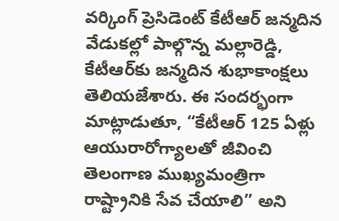వర్కింగ్ ప్రెసిడెంట్ కేటీఆర్ జన్మదిన వేడుకల్లో పాల్గొన్న మల్లారెడ్డి, కేటీఆర్‌కు జన్మదిన శుభాకాంక్షలు తెలియజేశారు. ఈ సందర్భంగా మాట్లాడుతూ, “కేటీఆర్ 125 ఏళ్లు ఆయురారోగ్యాలతో జీవించి తెలంగాణ ముఖ్యమంత్రిగా రాష్ట్రానికి సేవ చేయాలి” అని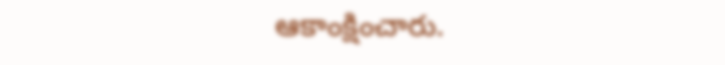ఆకాంక్షించారు.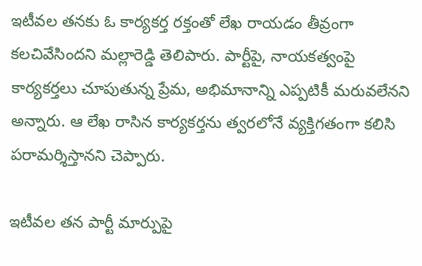ఇటీవల తనకు ఓ కార్యకర్త రక్తంతో లేఖ రాయడం తీవ్రంగా కలచివేసిందని మల్లారెడ్డి తెలిపారు. పార్టీపై, నాయకత్వంపై కార్యకర్తలు చూపుతున్న ప్రేమ, అభిమానాన్ని ఎప్పటికీ మరువలేనని అన్నారు. ఆ లేఖ రాసిన కార్యకర్తను త్వరలోనే వ్యక్తిగతంగా కలిసి పరామర్శిస్తానని చెప్పారు.

ఇటీవల తన పార్టీ మార్పుపై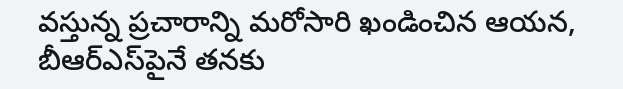వస్తున్న ప్రచారాన్ని మరోసారి ఖండించిన ఆయన, బీఆర్‌ఎస్‌పైనే తనకు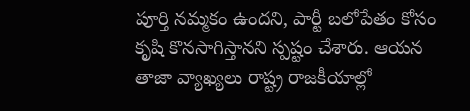పూర్తి నమ్మకం ఉందని, పార్టీ బలోపేతం కోసం కృషి కొనసాగిస్తానని స్పష్టం చేశారు. ఆయన తాజా వ్యాఖ్యలు రాష్ట్ర రాజకీయాల్లో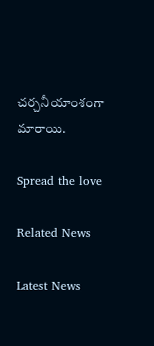చర్చనీయాంశంగా మారాయి.

Spread the love

Related News

Latest News